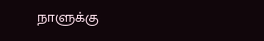நாளுக்கு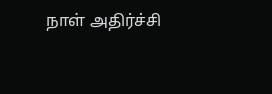நாள் அதிர்ச்சி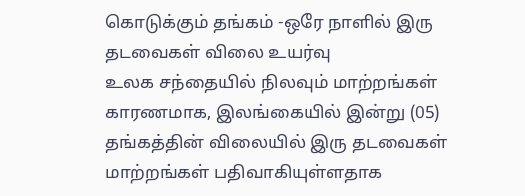கொடுக்கும் தங்கம் -ஒரே நாளில் இரு தடவைகள் விலை உயர்வு
உலக சந்தையில் நிலவும் மாற்றங்கள் காரணமாக, இலங்கையில் இன்று (05) தங்கத்தின் விலையில் இரு தடவைகள் மாற்றங்கள் பதிவாகியுள்ளதாக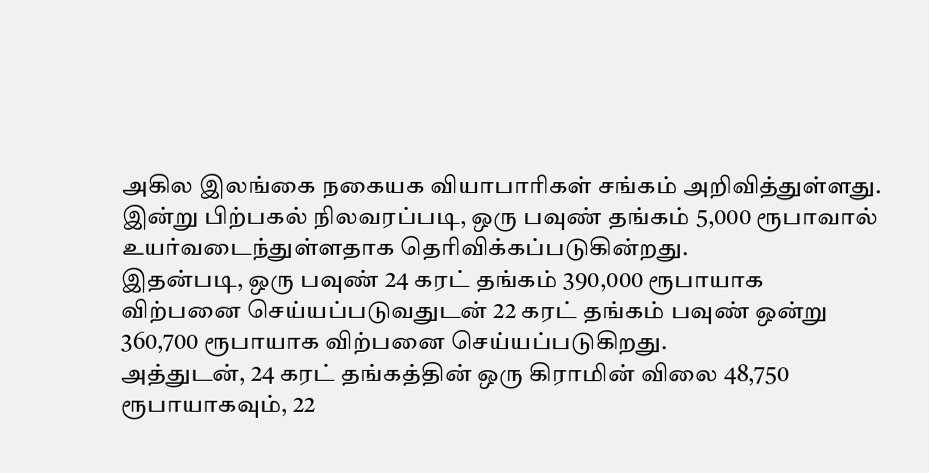அகில இலங்கை நகையக வியாபாரிகள் சங்கம் அறிவித்துள்ளது.
இன்று பிற்பகல் நிலவரப்படி, ஒரு பவுண் தங்கம் 5,000 ரூபாவால் உயர்வடைந்துள்ளதாக தெரிவிக்கப்படுகின்றது.
இதன்படி, ஒரு பவுண் 24 கரட் தங்கம் 390,000 ரூபாயாக விற்பனை செய்யப்படுவதுடன் 22 கரட் தங்கம் பவுண் ஒன்று 360,700 ரூபாயாக விற்பனை செய்யப்படுகிறது.
அத்துடன், 24 கரட் தங்கத்தின் ஒரு கிராமின் விலை 48,750 ரூபாயாகவும், 22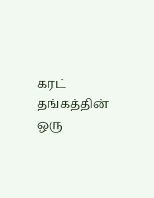கரட் தங்கத்தின் ஒரு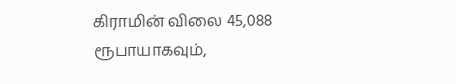கிராமின் விலை 45,088 ரூபாயாகவும்,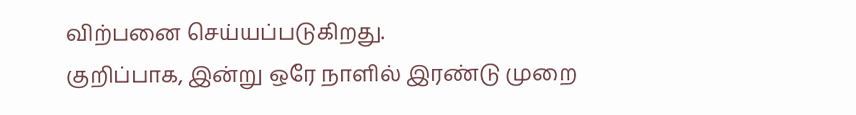விற்பனை செய்யப்படுகிறது.
குறிப்பாக, இன்று ஒரே நாளில் இரண்டு முறை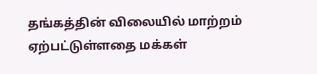தங்கத்தின் விலையில் மாற்றம் ஏற்பட்டுள்ளதை மக்கள்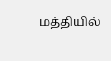மத்தியில்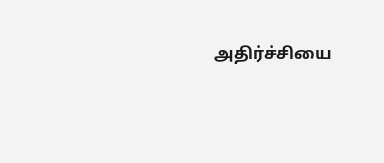அதிர்ச்சியை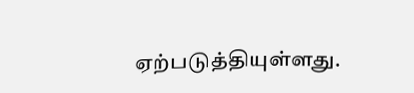ஏற்படுத்தியுள்ளது.